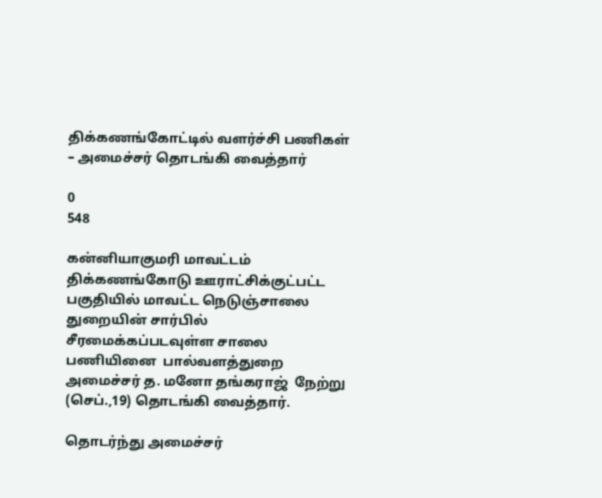திக்கணங்கோட்டில் வளர்ச்சி பணிகள் – அமைச்சர் தொடங்கி வைத்தார்

0
548

கன்னியாகுமரி மாவட்டம் திக்கணங்கோடு ஊராட்சிக்குட்பட்ட பகுதியில் மாவட்ட நெடுஞ்சாலை துறையின் சார்பில் சீரமைக்கப்படவுள்ள சாலை பணியினை  பால்வளத்துறை அமைச்சர் த. மனோ தங்கராஜ்  நேற்று (செப்.,19) தொடங்கி வைத்தார்.

தொடர்ந்து அமைச்சர்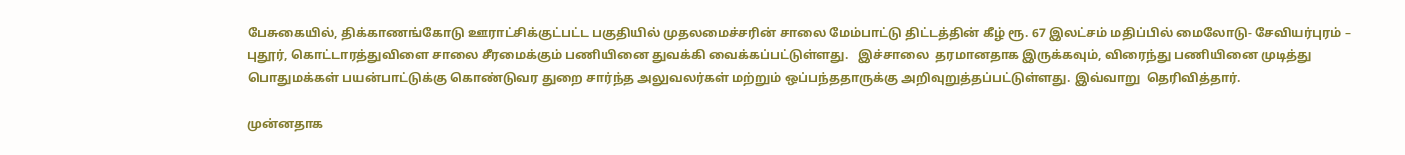பேசுகையில், திக்காணங்கோடு ஊராட்சிக்குட்பட்ட பகுதியில் முதலமைச்சரின் சாலை மேம்பாட்டு திட்டத்தின் கீழ் ரூ. 67 இலட்சம் மதிப்பில் மைலோடு- சேவியர்புரம் – புதூர், கொட்டாரத்துவிளை சாலை சீரமைக்கும் பணியினை துவக்கி வைக்கப்பட்டுள்ளது.   இச்சாலை  தரமானதாக இருக்கவும், விரைந்து பணியினை முடித்து பொதுமக்கள் பயன்பாட்டுக்கு கொண்டுவர துறை சார்ந்த அலுவலர்கள் மற்றும் ஒப்பந்ததாருக்கு அறிவுறுத்தப்பட்டுள்ளது. இவ்வாறு  தெரிவித்தார்.

முன்னதாக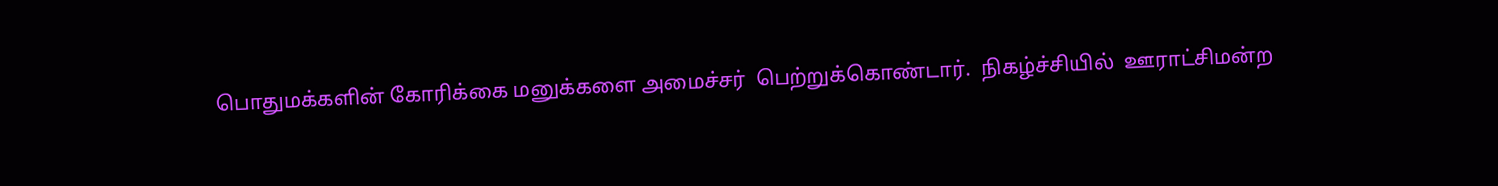பொதுமக்களின் கோரிக்கை மனுக்களை அமைச்சர்  பெற்றுக்கொண்டார்.  நிகழ்ச்சியில்  ஊராட்சிமன்ற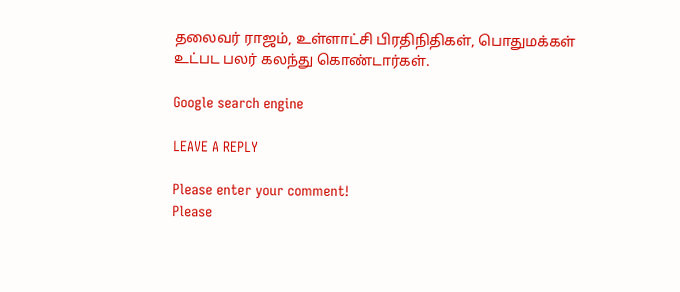தலைவர் ராஜம், உள்ளாட்சி பிரதிநிதிகள், பொதுமக்கள் உட்பட பலர் கலந்து கொண்டார்கள்.

Google search engine

LEAVE A REPLY

Please enter your comment!
Please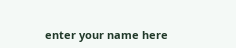enter your name here